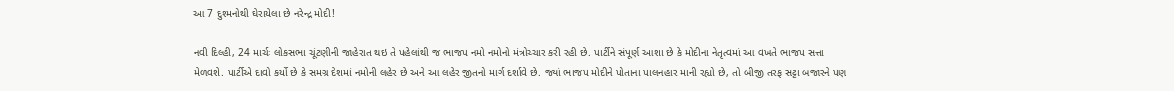આ 7 દુશ્મનોથી ઘેરાયેલા છે નરેન્દ્ર મોદી!

નવી દિલ્હી, 24 માર્ચઃ લોકસભા ચૂંટણીની જાહેરાત થઇ તે પહેલાંથી જ ભાજપ નમો નમોનો મંત્રોચ્ચાર કરી રહી છે. પાર્ટીને સંપૂર્ણ આશા છે કે મોદીના નેતૃત્વમાં આ વખતે ભાજપ સત્તા મેળવશે. પાર્ટીએ દાવો કર્યો છે કે સમગ્ર દેશમાં નમોની લહેર છે અને આ લહેર જીતનો માર્ગ દર્શાવે છે. જ્યાં ભાજપ મોદીને પોતાના પાલનહાર માની રહ્યો છે, તો બીજી તરફ સટ્ટા બજારને પણ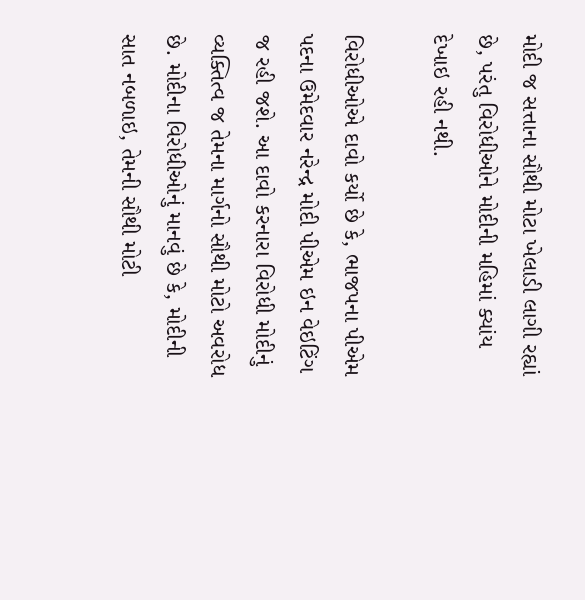મોદી જ સત્તાના સૌથી મોટા ખેલાડી લાગી રહ્યાં છે, પરંતુ વિરોધીઓને મોદીની મહિમાં ક્યાંય દેખાઇ રહી નથી.

વિરોધીઓએ દાવો કર્યો છે કે, ભાજપના પીએમ પદના ઉમેદવાર નરેન્દ્ર મોદી પીએમ ઇન વેઇટિંગ જ રહી જશે. આ દાવો કરનારા વિરોધી મોદીનું વ્યક્તિત્વ જ તેમના માર્ગનો સૌથી મોટો અવરોધ છે. મોદીના વિરોધીઓનું માનવું છે કે, મોદીની સાત નબળાઇ, તેમની સૌથી મોટી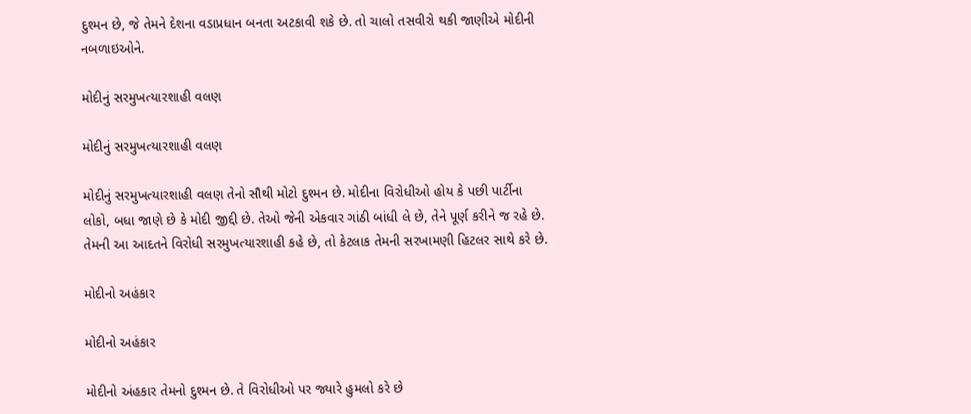દુશ્મન છે, જે તેમને દેશના વડાપ્રધાન બનતા અટકાવી શકે છે. તો ચાલો તસવીરો થકી જાણીએ મોદીની નબળાઇઓને.

મોદીનું સરમુખત્યારશાહી વલણ

મોદીનું સરમુખત્યારશાહી વલણ

મોદીનું સરમુખત્યારશાહી વલણ તેનો સૌથી મોટો દુશ્મન છે. મોદીના વિરોધીઓ હોય કે પછી પાર્ટીના લોકો, બધા જાણે છે કે મોદી જીદ્દી છે. તેઓ જેની એકવાર ગાંઠી બાંધી લે છે, તેને પૂર્ણ કરીને જ રહે છે. તેમની આ આદતને વિરોધી સરમુખત્યારશાહી કહે છે, તો કેટલાક તેમની સરખામણી હિટલર સાથે કરે છે.

મોદીનો અહંકાર

મોદીનો અહંકાર

મોદીનો અંહકાર તેમનો દુશ્મન છે. તે વિરોધીઓ પર જ્યારે હુમલો કરે છે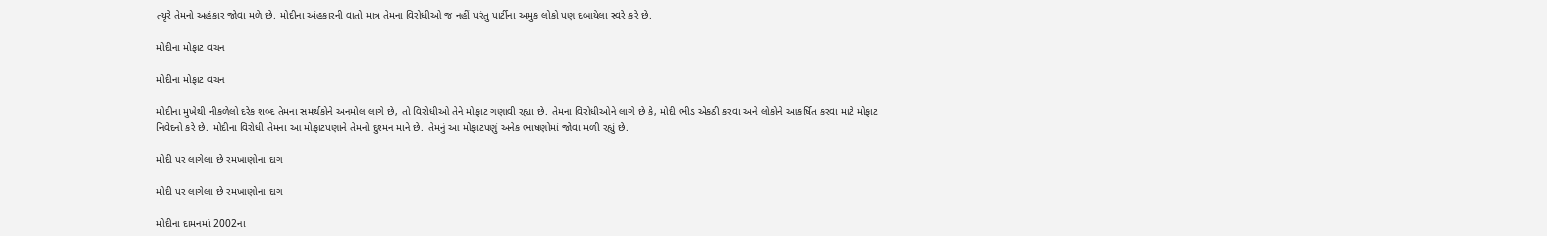ત્યૃરે તેમનો અહંકાર જોવા મળે છે. મોદીના અંહકારની વાતો માત્ર તેમના વિરોધીઓ જ નહીં પરંતુ પાર્ટીના અમુક લોકો પણ દબાયેલા સ્વરે કરે છે.

મોદીના મોફાટ વચન

મોદીના મોફાટ વચન

મોદીના મુખેથી નીકળેલો દરેક શબ્દ તેમના સમર્થકોને અનમોલ લાગે છે, તો વિરોધીઓ તેને મોફાટ ગણાવી રહ્યા છે. તેમના વિરોધીઓને લાગે છે કે, મોદી ભીડ એકઠી કરવા અને લોકોને આકર્ષિત કરવા માટે મોફાટ નિવેદનો કરે છે. મોદીના વિરોધી તેમના આ મોફાટપણાને તેમનો દુશ્મન માને છે. તેમનું આ મોફાટપણું અનેક ભાષણોમાં જોવા મળી રહ્યું છે.

મોદી પર લાગેલા છે રમખાણોના દાગ

મોદી પર લાગેલા છે રમખાણોના દાગ

મોદીના દામનમાં 2002ના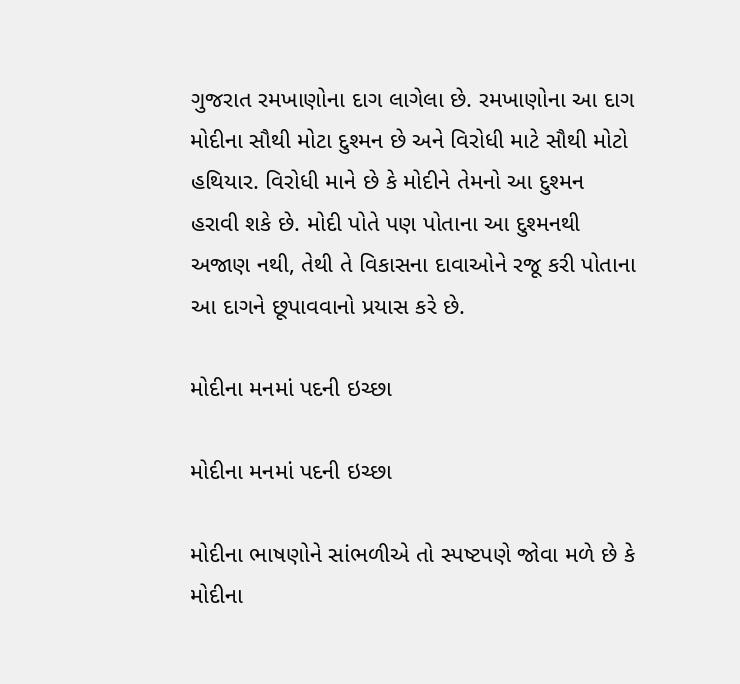ગુજરાત રમખાણોના દાગ લાગેલા છે. રમખાણોના આ દાગ મોદીના સૌથી મોટા દુશ્મન છે અને વિરોધી માટે સૌથી મોટો હથિયાર. વિરોધી માને છે કે મોદીને તેમનો આ દુશ્મન હરાવી શકે છે. મોદી પોતે પણ પોતાના આ દુશ્મનથી અજાણ નથી, તેથી તે વિકાસના દાવાઓને રજૂ કરી પોતાના આ દાગને છૂપાવવાનો પ્રયાસ કરે છે.

મોદીના મનમાં પદની ઇચ્છા

મોદીના મનમાં પદની ઇચ્છા

મોદીના ભાષણોને સાંભળીએ તો સ્પષ્ટપણે જોવા મળે છે કે મોદીના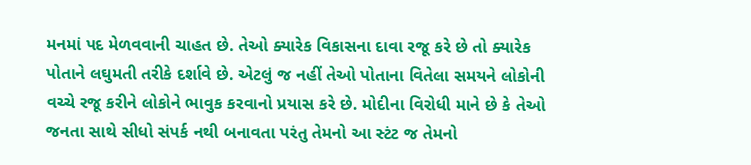મનમાં પદ મેળવવાની ચાહત છે. તેઓ ક્યારેક વિકાસના દાવા રજૂ કરે છે તો ક્યારેક પોતાને લઘુમતી તરીકે દર્શાવે છે. એટલું જ નહીં તેઓ પોતાના વિતેલા સમયને લોકોની વચ્ચે રજૂ કરીને લોકોને ભાવુક કરવાનો પ્રયાસ કરે છે. મોદીના વિરોધી માને છે કે તેઓ જનતા સાથે સીધો સંપર્ક નથી બનાવતા પરંતુ તેમનો આ સ્ટંટ જ તેમનો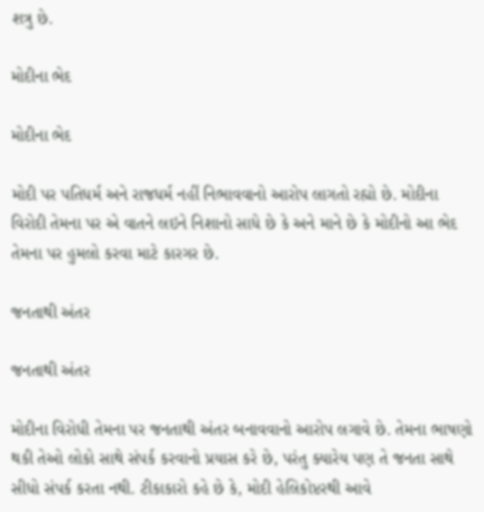શત્રુ છે.

મોદીના ભેદ

મોદીના ભેદ

મોદી પર પતિધર્મ અને રાજધર્મ નહીં નિભાવવાનો આરોપ લાગતો રહ્યો છે. મોદીના વિરોદી તેમના પર એ વાતને લઇને નિશાનો સાધે છે કે અને માને છે કે મોદીનો આ ભેદ તેમના પર હુમલો કરવા માટે કારગર છે.

જનતાથી અંતર

જનતાથી અંતર

મોદીના વિરોધી તેમના પર જનતાથી અંતર બનાવવાનો આરોપ લગાવે છે. તેમના ભાષણો થકી તેઓ લોકો સાથે સંપર્ક કરવાનો પ્રયાસ કરે છે, પરંતુ ક્યારેય પણ તે જનતા સાથે સીધો સંપર્ક કરતા નથી. ટીકાકારો કહે છે કે, મોદી હેલિકોપ્ટરથી આવે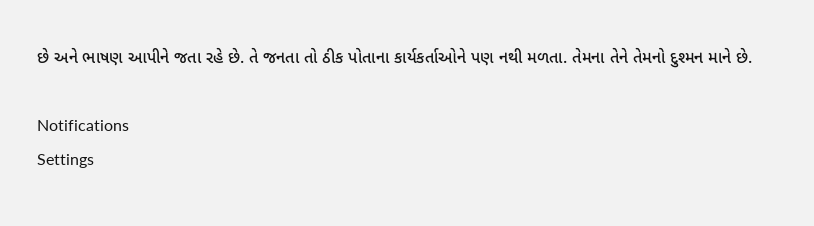છે અને ભાષણ આપીને જતા રહે છે. તે જનતા તો ઠીક પોતાના કાર્યકર્તાઓને પણ નથી મળતા. તેમના તેને તેમનો દુશ્મન માને છે.

Notifications
Settings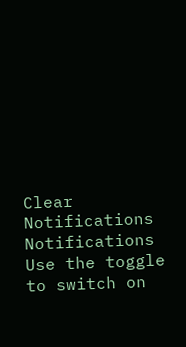Clear Notifications
Notifications
Use the toggle to switch on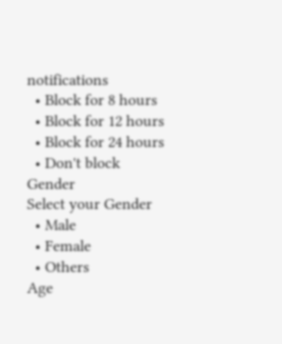notifications
  • Block for 8 hours
  • Block for 12 hours
  • Block for 24 hours
  • Don't block
Gender
Select your Gender
  • Male
  • Female
  • Others
Age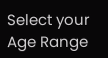Select your Age Range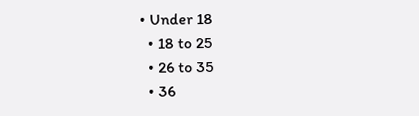• Under 18
  • 18 to 25
  • 26 to 35
  • 36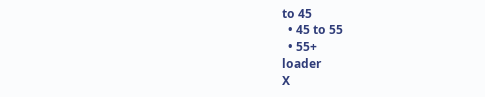to 45
  • 45 to 55
  • 55+
loader
X